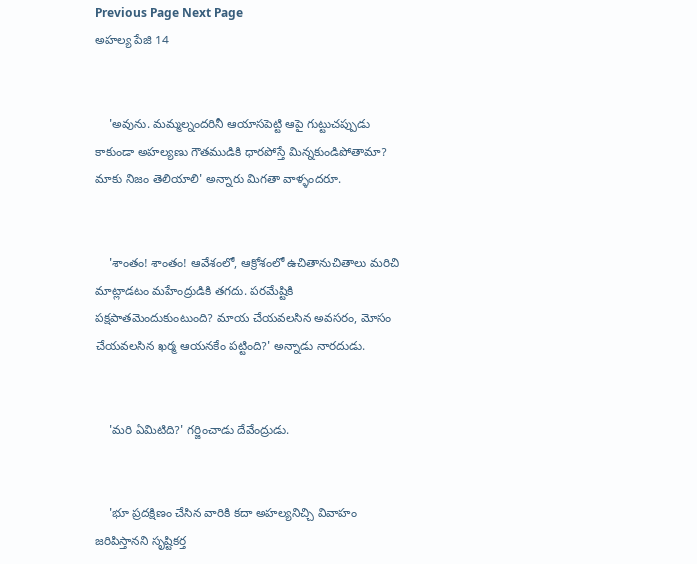Previous Page Next Page
అహల్య పేజి 14


    'అవును. మమ్మల్నందరినీ ఆయాసపెట్టి ఆపై గుట్టుచప్పుడు కాకుండా అహల్యణు గౌతముడికి ధారపోస్తే మిన్నకుండిపోతామా? మాకు నిజం తెలియాలి' అన్నారు మిగతా వాళ్ళందరూ.


    'శాంతం! శాంతం! ఆవేశంలో, ఆక్రోశంలో ఉచితానుచితాలు మరిచి మాట్లాడటం మహేంద్రుడికి తగదు. పరమేష్టికి పక్షపాతమెందుకుంటుంది? మాయ చేయవలసిన అవసరం, మోసం చేయవలసిన ఖర్మ ఆయనకేం పట్టింది?' అన్నాడు నారదుడు.


    'మరి ఏమిటిది?' గర్జించాడు దేవేంద్రుడు.


    'భూ ప్రదక్షిణం చేసిన వారికి కదా అహల్యనిచ్చి వివాహం జరిపిస్తానని సృష్టికర్త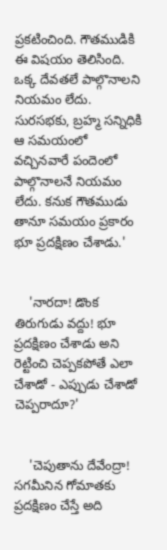ప్రకటించింది. గౌతముడికి ఈ విషయం తెలిసింది. ఒక్క దేవతలే పాల్గొనాలని నియమం లేదు. సురసభకు, బ్రహ్మ సన్నిధికి ఆ సమయంలో వచ్చినవారే పందెంలో పాల్గొనాలనే నియమం లేదు. కనుక గౌతముడు తానూ సమయం ప్రకారం భూ ప్రదక్షిణం చేశాడు.'


    'నారదా! డొంక తిరుగుడు వద్దు! భూ ప్రదక్షిణం చేశాడు అని రెట్టించి చెప్పకపోతే ఎలా చేశాడో - ఎప్పుడు చేశాడో చెప్పరాదూ?'


    'చెపుతాను దేవేంద్రా! సగమీనిన గోమాతకు ప్రదక్షిణం చేస్తే అది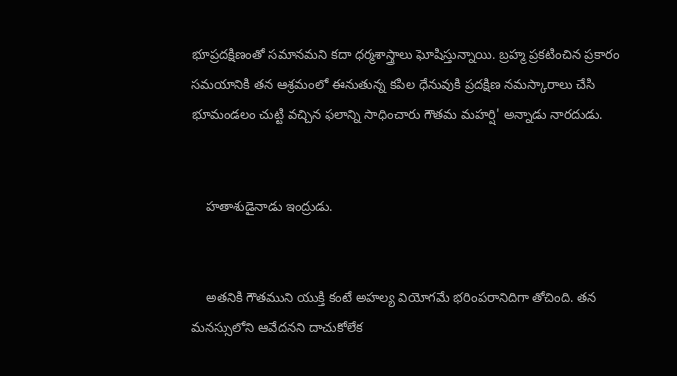భూప్రదక్షిణంతో సమానమని కదా ధర్మశాస్త్రాలు ఘోషిస్తున్నాయి. బ్రహ్మ ప్రకటించిన ప్రకారం సమయానికి తన ఆశ్రమంలో ఈనుతున్న కపిల ధేనువుకి ప్రదక్షిణ నమస్కారాలు చేసి భూమండలం చుట్టి వచ్చిన ఫలాన్ని సాధించారు గౌతమ మహర్షి' అన్నాడు నారదుడు.


    హతాశుడైనాడు ఇంద్రుడు.


    అతనికి గౌతముని యుక్తి కంటే అహల్య వియోగమే భరింపరానిదిగా తోచింది. తన మనస్సులోని ఆవేదనని దాచుకోలేక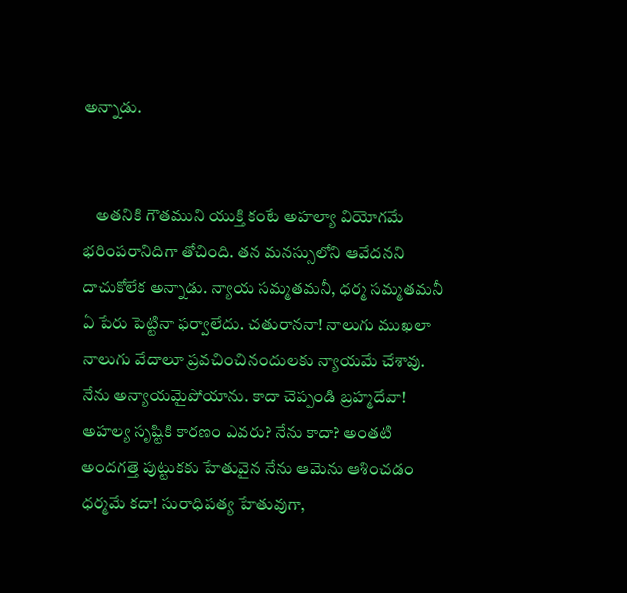అన్నాడు.


    అతనికి గౌతముని యుక్తి కంటే అహల్యా వియోగమే భరింపరానిదిగా తోచింది. తన మనస్సులోని ఆవేదనని దాచుకోలేక అన్నాడు. న్యాయ సమ్మతమనీ, ధర్మ సమ్మతమనీ ఏ పేరు పెట్టినా ఫర్వాలేదు. చతురాననా! నాలుగు ముఖలా నాలుగు వేదాలూ ప్రవచించినందులకు న్యాయమే చేశావు. నేను అన్యాయమైపోయాను. కాదా చెప్పండి బ్రహ్మదేవా! అహల్య సృష్టికి కారణం ఎవరు? నేను కాదా? అంతటి అందగత్తె పుట్టుకకు హేతువైన నేను ఆమెను ఆశించడం ధర్మమే కదా! సురాధిపత్య హేతువుగా,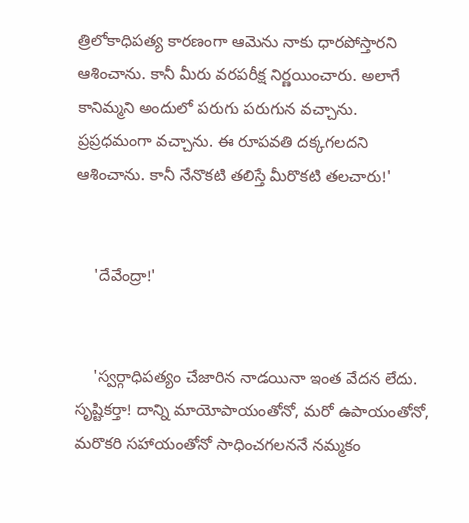త్రిలోకాధిపత్య కారణంగా ఆమెను నాకు ధారపోస్తారని ఆశించాను. కానీ మీరు వరపరీక్ష నిర్ణయించారు. అలాగే కానిమ్మని అందులో పరుగు పరుగున వచ్చాను. ప్రప్రధమంగా వచ్చాను. ఈ రూపవతి దక్కగలదని ఆశించాను. కానీ నేనొకటి తలిస్తే మీరొకటి తలచారు!'


    'దేవేంద్రా!'


    'స్వర్గాధిపత్యం చేజారిన నాడయినా ఇంత వేదన లేదు. సృష్టికర్తా! దాన్ని మాయోపాయంతోనో, మరో ఉపాయంతోనో, మరొకరి సహాయంతోనో సాధించగలననే నమ్మకం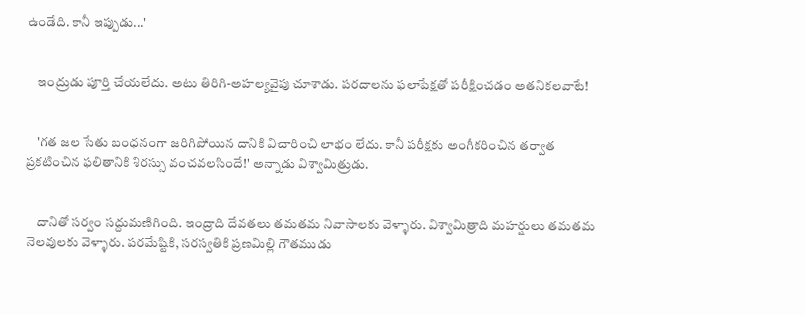ఉండేది. కానీ ఇప్పుడు...'


    ఇంద్రుడు పూర్తి చేయలేదు. అటు తిరిగి-అహల్యవైపు చూశాడు. పరదాలను ఫలాపేక్షతో పరీక్షించడం అతనికలవాటే!


    'గత జల సేతు బంధనంగా జరిగిపోయిన దానికి విచారించి లాభం లేదు. కానీ పరీక్షకు అంగీకరించిన తర్వాత ప్రకటించిన ఫలితానికి శిరస్సు వంచవలసిందే!' అన్నాడు విశ్వామిత్రుడు.


    దానితో సర్వం సద్దుమణిగింది. ఇంద్రాది దేవతలు తమతమ నివాసాలకు వెళ్ళారు. విశ్వామిత్రాది మహర్షులు తమతమ నెలవులకు వెళ్ళారు. పరమేష్టికి, సరస్వతికి ప్రణమిల్లి గౌతముడు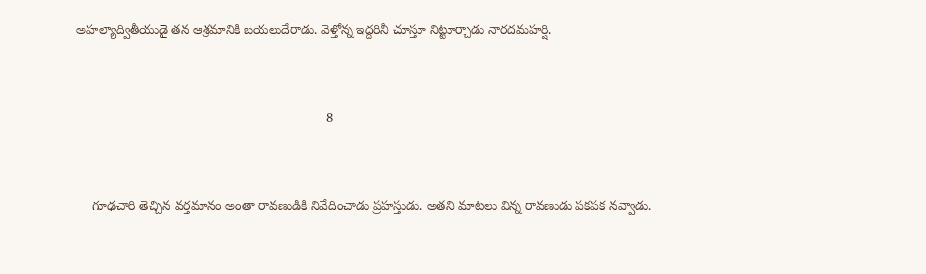అహల్యాద్వితీయుడై తన ఆశ్రమానికి బయలుదేరాడు. వెళ్తోన్న ఇద్దరినీ చూస్తూ నిట్టూర్చాడు నారదమహర్షి.


                                                                    8


    గూఢచారి తెచ్చిన వర్తమానం అంతా రావణుడికి నివేదించాడు ప్రహస్తుడు. అతని మాటలు విన్న రావణుడు పకపక నవ్వాడు.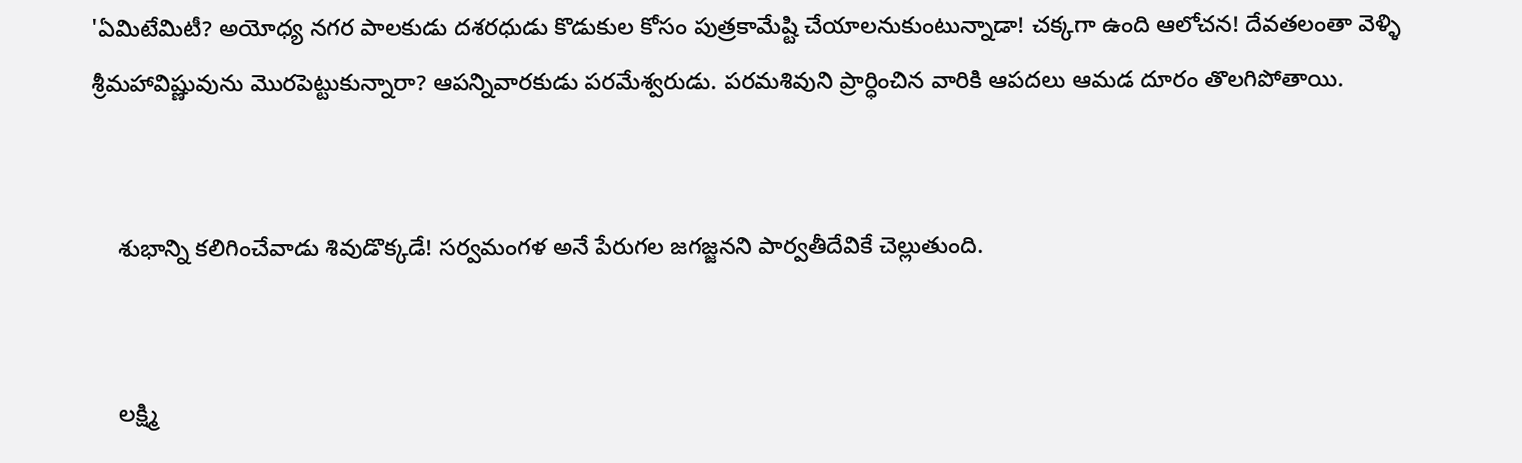'ఏమిటేమిటీ? అయోధ్య నగర పాలకుడు దశరధుడు కొడుకుల కోసం పుత్రకామేష్టి చేయాలనుకుంటున్నాడా! చక్కగా ఉంది ఆలోచన! దేవతలంతా వెళ్ళి శ్రీమహావిష్ణువును మొరపెట్టుకున్నారా? ఆపన్నివారకుడు పరమేశ్వరుడు. పరమశివుని ప్రార్ధించిన వారికి ఆపదలు ఆమడ దూరం తొలగిపోతాయి.


    శుభాన్ని కలిగించేవాడు శివుడొక్కడే! సర్వమంగళ అనే పేరుగల జగజ్జనని పార్వతీదేవికే చెల్లుతుంది.


    లక్ష్మి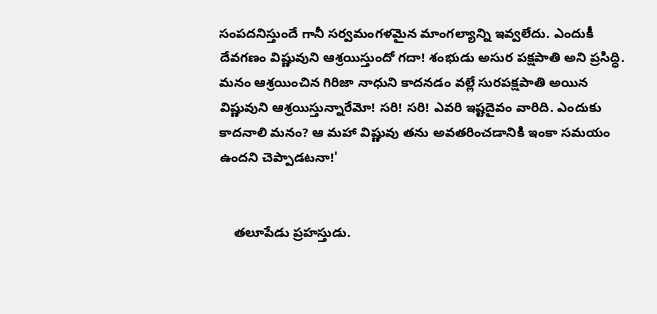సంపదనిస్తుందే గానీ సర్వమంగళమైన మాంగల్యాన్ని ఇవ్వలేదు. ఎందుకీ దేవగణం విష్ణువుని ఆశ్రయిస్తుందో గదా! శంభుడు అసుర పక్షపాతి అని ప్రసిద్ధి. మనం ఆశ్రయించిన గిరిజా నాధుని కాదనడం వల్లే సురపక్షపాతి అయిన విష్ణువుని ఆశ్రయిస్తున్నారేమో! సరి! సరి! ఎవరి ఇష్టదైవం వారిది. ఎందుకు కాదనాలి మనం? ఆ మహా విష్ణువు తను అవతరించడానికి ఇంకా సమయం ఉందని చెప్పాడటనా!'


    తలూపేడు ప్రహస్తుడు.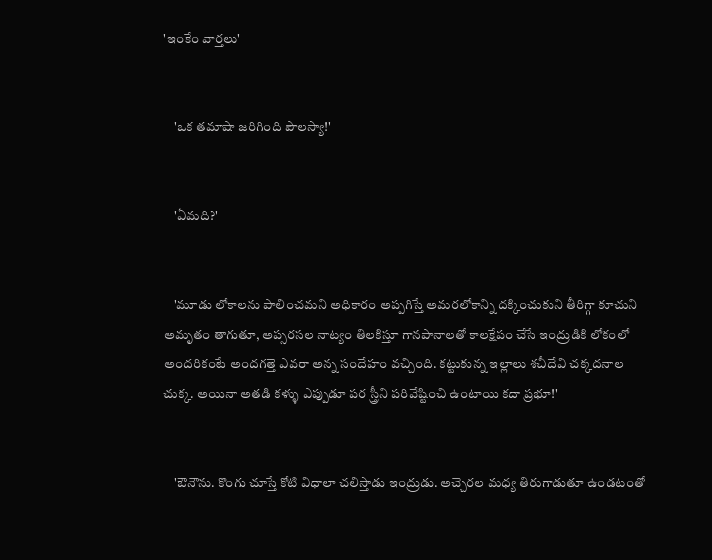'ఇంకేం వార్తలు'


    'ఒక తమాషా జరిగింది పౌలస్యా!'


    'ఏమది?'


    'మూడు లోకాలను పాలించమని అధికారం అప్పగిస్తే అమరలోకాన్ని దక్కించుకుని తీరిగ్గా కూచుని అమృతం తాగుతూ, అప్సరసల నాట్యం తిలకిస్తూ గానపానాలతో కాలక్షేపం చేసే ఇంద్రుడికి లోకంలో అందరికంటే అందగత్తె ఎవరా అన్న సందేహం వచ్చింది. కట్టుకున్న ఇల్లాలు శచీదేవి చక్కదనాల చుక్క. అయినా అతడి కళ్ళు ఎప్పుడూ పర స్త్రీని పరివేష్టించి ఉంటాయి కదా ప్రభూ!'


    'ఔనౌను. కొంగు చూస్తే కోటి విధాలా చలిస్తాడు ఇంద్రుడు. అచ్చెరల మధ్య తిరుగాడుతూ ఉండటంతో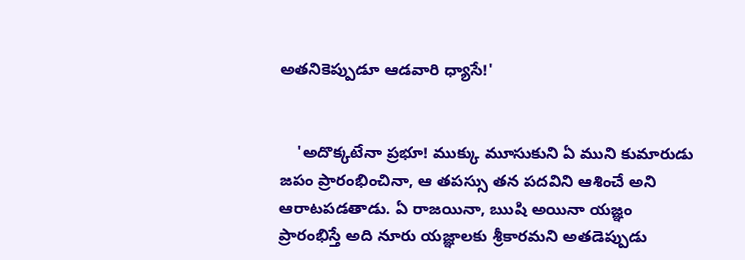అతనికెప్పుడూ ఆడవారి ధ్యాసే!'


    'అదొక్కటేనా ప్రభూ! ముక్కు మూసుకుని ఏ ముని కుమారుడు జపం ప్రారంభించినా, ఆ తపస్సు తన పదవిని ఆశించే అని ఆరాటపడతాడు. ఏ రాజయినా, ఋషి అయినా యజ్ఞం ప్రారంభిస్తే అది నూరు యజ్ఞాలకు శ్రీకారమని అతడెప్పుడు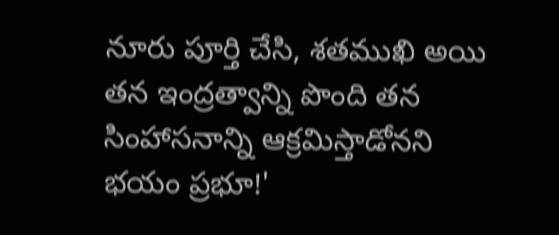నూరు పూర్తి చేసి, శతముఖి అయి తన ఇంద్రత్వాన్ని పొంది తన సింహాసనాన్ని ఆక్రమిస్తాడోనని భయం ప్రభూ!'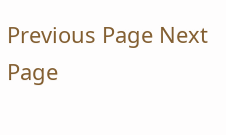Previous Page Next Page